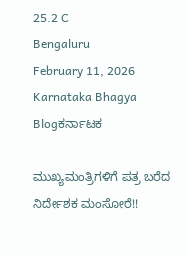25.2 C
Bengaluru
February 11, 2026
Karnataka Bhagya
Blogಕರ್ನಾಟಕ

ಮುಖ್ಯಮಂತ್ರಿಗಳಿಗೆ ಪತ್ರ ಬರೆದ ನಿರ್ದೇಶಕ ಮಂಸೋರೆ!!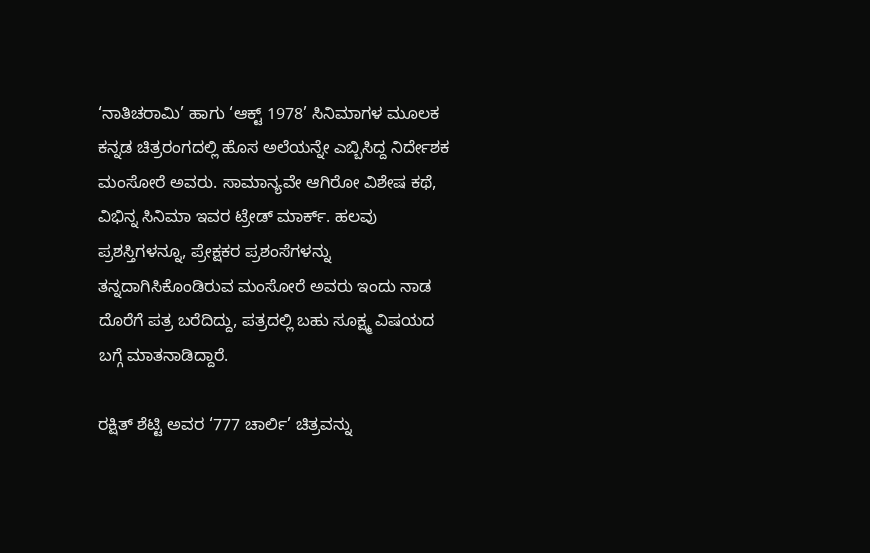‘ನಾತಿಚರಾಮಿ’ ಹಾಗು ‘ಆಕ್ಟ್ 1978’ ಸಿನಿಮಾಗಳ ಮೂಲಕ ಕನ್ನಡ ಚಿತ್ರರಂಗದಲ್ಲಿ ಹೊಸ ಅಲೆಯನ್ನೇ ಎಬ್ಬಿಸಿದ್ದ ನಿರ್ದೇಶಕ ಮಂಸೋರೆ ಅವರು. ಸಾಮಾನ್ಯವೇ ಆಗಿರೋ ವಿಶೇಷ ಕಥೆ, ವಿಭಿನ್ನ ಸಿನಿಮಾ ಇವರ ಟ್ರೇಡ್ ಮಾರ್ಕ್. ಹಲವು ಪ್ರಶಸ್ತಿಗಳನ್ನೂ, ಪ್ರೇಕ್ಷಕರ ಪ್ರಶಂಸೆಗಳನ್ನು ತನ್ನದಾಗಿಸಿಕೊಂಡಿರುವ ಮಂಸೋರೆ ಅವರು ಇಂದು ನಾಡ ದೊರೆಗೆ ಪತ್ರ ಬರೆದಿದ್ದು, ಪತ್ರದಲ್ಲಿ ಬಹು ಸೂಕ್ಷ್ಮ ವಿಷಯದ ಬಗ್ಗೆ ಮಾತನಾಡಿದ್ದಾರೆ.

ರಕ್ಷಿತ್ ಶೆಟ್ಟಿ ಅವರ ‘777 ಚಾರ್ಲಿ’ ಚಿತ್ರವನ್ನು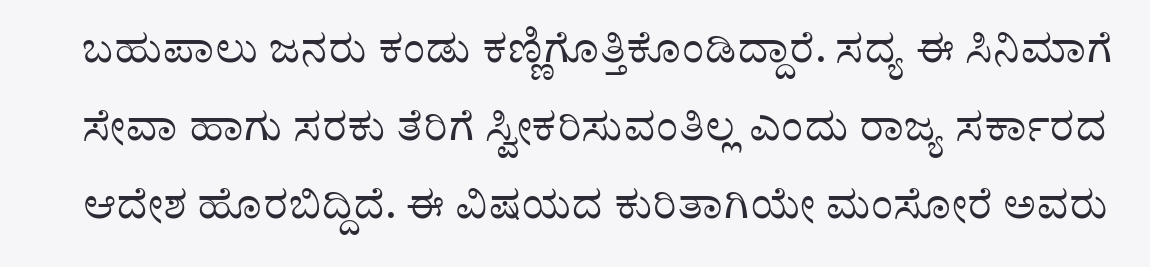ಬಹುಪಾಲು ಜನರು ಕಂಡು ಕಣ್ಣಿಗೊತ್ತಿಕೊಂಡಿದ್ದಾರೆ. ಸದ್ಯ ಈ ಸಿನಿಮಾಗೆ ಸೇವಾ ಹಾಗು ಸರಕು ತೆರಿಗೆ ಸ್ವೀಕರಿಸುವಂತಿಲ್ಲ ಎಂದು ರಾಜ್ಯ ಸರ್ಕಾರದ ಆದೇಶ ಹೊರಬಿದ್ದಿದೆ. ಈ ವಿಷಯದ ಕುರಿತಾಗಿಯೇ ಮಂಸೋರೆ ಅವರು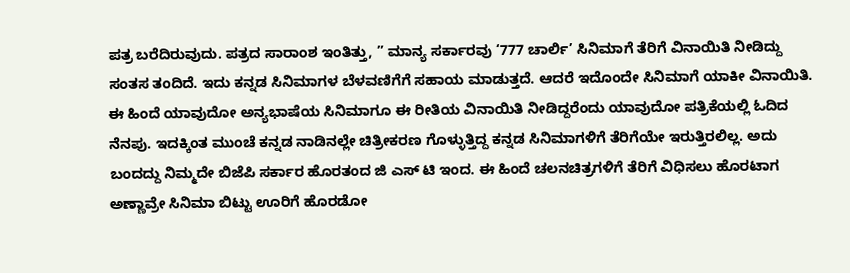ಪತ್ರ ಬರೆದಿರುವುದು. ಪತ್ರದ ಸಾರಾಂಶ ಇಂತಿತ್ತು, ” ಮಾನ್ಯ ಸರ್ಕಾರವು ‘777 ಚಾರ್ಲಿ’ ಸಿನಿಮಾಗೆ ತೆರಿಗೆ ವಿನಾಯಿತಿ ನೀಡಿದ್ದು ಸಂತಸ ತಂದಿದೆ. ಇದು ಕನ್ನಡ ಸಿನಿಮಾಗಳ ಬೆಳವಣಿಗೆಗೆ ಸಹಾಯ ಮಾಡುತ್ತದೆ. ಆದರೆ ಇದೊಂದೇ ಸಿನಿಮಾಗೆ ಯಾಕೀ ವಿನಾಯಿತಿ. ಈ ಹಿಂದೆ ಯಾವುದೋ ಅನ್ಯಭಾಷೆಯ ಸಿನಿಮಾಗೂ ಈ ರೀತಿಯ ವಿನಾಯಿತಿ ನೀಡಿದ್ದರೆಂದು ಯಾವುದೋ ಪತ್ರಿಕೆಯಲ್ಲಿ ಓದಿದ ನೆನಪು. ಇದಕ್ಕಿಂತ ಮುಂಚೆ ಕನ್ನಡ ನಾಡಿನಲ್ಲೇ ಚಿತ್ರೀಕರಣ ಗೊಳ್ಳುತ್ತಿದ್ದ ಕನ್ನಡ ಸಿನಿಮಾಗಳಿಗೆ ತೆರಿಗೆಯೇ ಇರುತ್ತಿರಲಿಲ್ಲ. ಅದು ಬಂದದ್ದು ನಿಮ್ಮದೇ ಬಿಜೆಪಿ ಸರ್ಕಾರ ಹೊರತಂದ ಜಿ ಎಸ್ ಟಿ ಇಂದ. ಈ ಹಿಂದೆ ಚಲನಚಿತ್ರಗಳಿಗೆ ತೆರಿಗೆ ವಿಧಿಸಲು ಹೊರಟಾಗ ಅಣ್ಣಾವ್ರೇ ಸಿನಿಮಾ ಬಿಟ್ಟು ಊರಿಗೆ ಹೊರಡೋ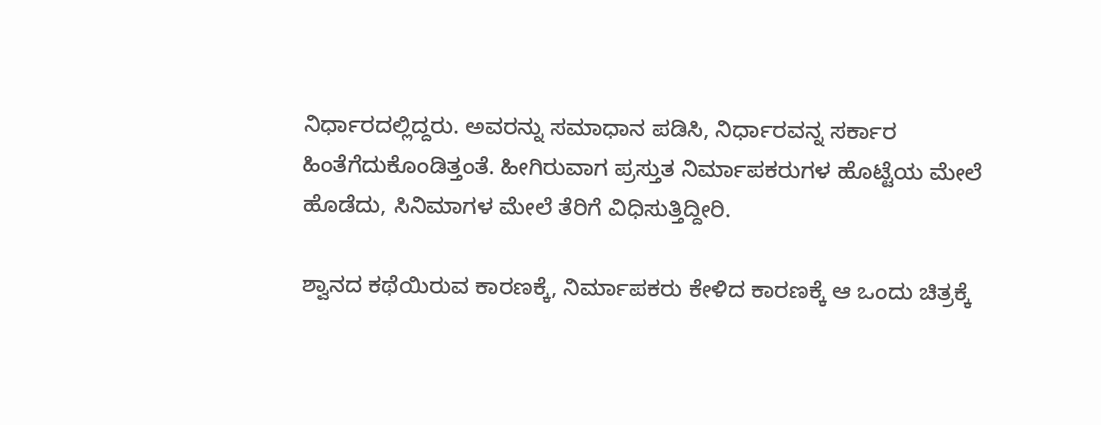ನಿರ್ಧಾರದಲ್ಲಿದ್ದರು. ಅವರನ್ನು ಸಮಾಧಾನ ಪಡಿಸಿ, ನಿರ್ಧಾರವನ್ನ ಸರ್ಕಾರ ಹಿಂತೆಗೆದುಕೊಂಡಿತ್ತಂತೆ. ಹೀಗಿರುವಾಗ ಪ್ರಸ್ತುತ ನಿರ್ಮಾಪಕರುಗಳ ಹೊಟ್ಟೆಯ ಮೇಲೆ ಹೊಡೆದು, ಸಿನಿಮಾಗಳ ಮೇಲೆ ತೆರಿಗೆ ವಿಧಿಸುತ್ತಿದ್ದೀರಿ.

ಶ್ವಾನದ ಕಥೆಯಿರುವ ಕಾರಣಕ್ಕೆ, ನಿರ್ಮಾಪಕರು ಕೇಳಿದ ಕಾರಣಕ್ಕೆ ಆ ಒಂದು ಚಿತ್ರಕ್ಕೆ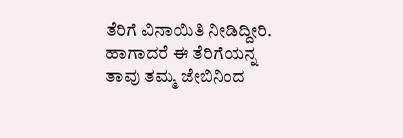ತೆರಿಗೆ ವಿನಾಯಿತಿ ನೀಡಿದ್ದೀರಿ. ಹಾಗಾದರೆ ಈ ತೆರಿಗೆಯನ್ನ ತಾವು ತಮ್ಮ ಜೇಬಿನಿಂದ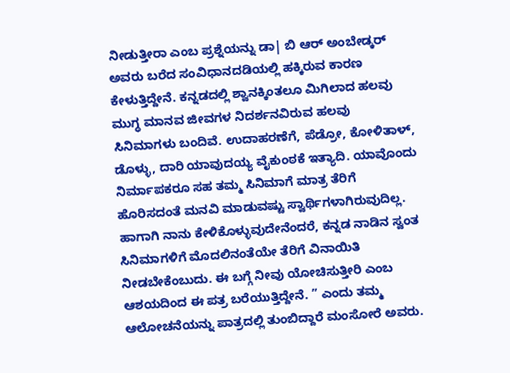ನೀಡುತ್ತೀರಾ ಎಂಬ ಪ್ರಶ್ನೆಯನ್ನು ಡಾ| ಬಿ ಆರ್ ಅಂಬೇಡ್ಕರ್ ಅವರು ಬರೆದ ಸಂವಿಧಾನದಡಿಯಲ್ಲಿ ಹಕ್ಕಿರುವ ಕಾರಣ ಕೇಳುತ್ತಿದ್ದೇನೆ. ಕನ್ನಡದಲ್ಲಿ ಶ್ವಾನಕ್ಕಿಂತಲೂ ಮಿಗಿಲಾದ ಹಲವು ಮುಗ್ಧ ಮಾನವ ಜೀವಗಳ ನಿದರ್ಶನವಿರುವ ಹಲವು ಸಿನಿಮಾಗಳು ಬಂದಿವೆ. ಉದಾಹರಣೆಗೆ, ಪೆಡ್ರೋ, ಕೋಳಿತಾಳ್, ಡೊಳ್ಳು, ದಾರಿ ಯಾವುದಯ್ಯ ವೈಕುಂಠಕೆ ಇತ್ಯಾದಿ. ಯಾವೊಂದು ನಿರ್ಮಾಪಕರೂ ಸಹ ತಮ್ಮ ಸಿನಿಮಾಗೆ ಮಾತ್ರ ತೆರಿಗೆ ಹೊರಿಸದಂತೆ ಮನವಿ ಮಾಡುವಷ್ಟು ಸ್ವಾರ್ಥಿಗಳಾಗಿರುವುದಿಲ್ಲ. ಹಾಗಾಗಿ ನಾನು ಕೇಳಿಕೊಳ್ಳುವುದೇನೆಂದರೆ, ಕನ್ನಡ ನಾಡಿನ ಸ್ವಂತ ಸಿನಿಮಾಗಳಿಗೆ ಮೊದಲಿನಂತೆಯೇ ತೆರಿಗೆ ವಿನಾಯಿತಿ ನೀಡಬೇಕೆಂಬುದು. ಈ ಬಗ್ಗೆ ನೀವು ಯೋಚಿಸುತ್ತೀರಿ ಎಂಬ ಆಶಯದಿಂದ ಈ ಪತ್ರ ಬರೆಯುತ್ತಿದ್ದೇನೆ. ” ಎಂದು ತಮ್ಮ ಆಲೋಚನೆಯನ್ನು ಪಾತ್ರದಲ್ಲಿ ತುಂಬಿದ್ದಾರೆ ಮಂಸೋರೆ ಅವರು.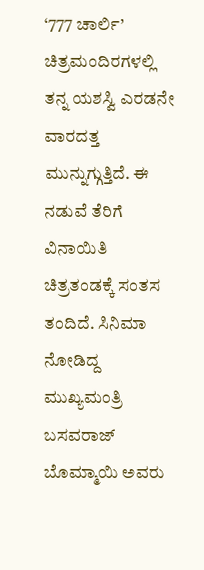‘777 ಚಾರ್ಲಿ’ ಚಿತ್ರಮಂದಿರಗಳಲ್ಲಿ ತನ್ನ ಯಶಸ್ವಿ ಎರಡನೇ ವಾರದತ್ತ ಮುನ್ನುಗ್ಗುತ್ತಿದೆ. ಈ ನಡುವೆ ತೆರಿಗೆ ವಿನಾಯಿತಿ ಚಿತ್ರತಂಡಕ್ಕೆ ಸಂತಸ ತಂದಿದೆ. ಸಿನಿಮಾ ನೋಡಿದ್ದ ಮುಖ್ಯಮಂತ್ರಿ ಬಸವರಾಜ್ ಬೊಮ್ಮಾಯಿ ಅವರು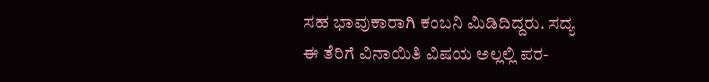ಸಹ ಭಾವುಕಾರಾಗಿ ಕಂಬನಿ ಮಿಡಿದಿದ್ದರು. ಸದ್ಯ ಈ ತೆರಿಗೆ ವಿನಾಯಿತಿ ವಿಷಯ ಅಲ್ಲಲ್ಲಿ ಪರ-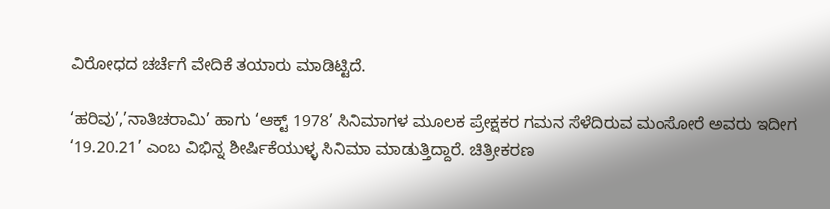ವಿರೋಧದ ಚರ್ಚೆಗೆ ವೇದಿಕೆ ತಯಾರು ಮಾಡಿಟ್ಟಿದೆ.

‘ಹರಿವು’,’ನಾತಿಚರಾಮಿ’ ಹಾಗು ‘ಆಕ್ಟ್ 1978’ ಸಿನಿಮಾಗಳ ಮೂಲಕ ಪ್ರೇಕ್ಷಕರ ಗಮನ ಸೆಳೆದಿರುವ ಮಂಸೋರೆ ಅವರು ಇದೀಗ ‘19.20.21’ ಎಂಬ ವಿಭಿನ್ನ ಶೀರ್ಷಿಕೆಯುಳ್ಳ ಸಿನಿಮಾ ಮಾಡುತ್ತಿದ್ದಾರೆ. ಚಿತ್ರೀಕರಣ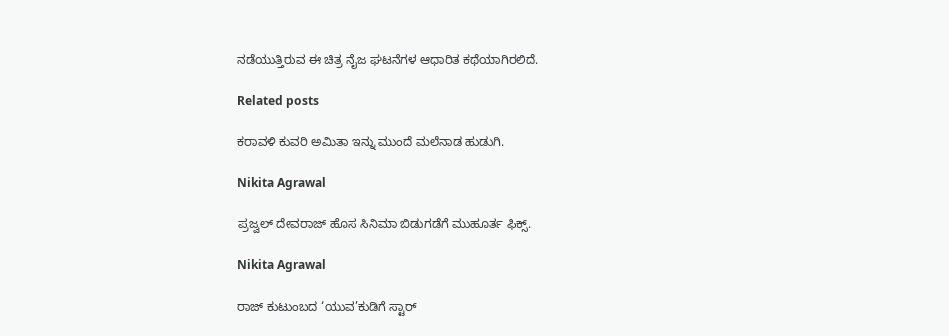ನಡೆಯುತ್ತಿರುವ ಈ ಚಿತ್ರ ನೈಜ ಘಟನೆಗಳ ಆಧಾರಿತ ಕಥೆಯಾಗಿರಲಿದೆ.

Related posts

ಕರಾವಳಿ ಕುವರಿ ಅಮಿತಾ ಇನ್ನು ಮುಂದೆ ಮಲೆನಾಡ ಹುಡುಗಿ.

Nikita Agrawal

ಪ್ರಜ್ವಲ್ ದೇವರಾಜ್ ಹೊಸ ಸಿನಿಮಾ ಬಿಡುಗಡೆಗೆ ಮುಹೂರ್ತ ಫಿಕ್ಸ್.

Nikita Agrawal

ರಾಜ್ ಕುಟುಂಬದ ‘ಯುವ’ಕುಡಿಗೆ ಸ್ಟಾರ್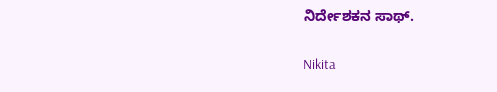ನಿರ್ದೇಶಕನ ಸಾಥ್.

Nikita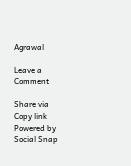Agrawal

Leave a Comment

Share via
Copy link
Powered by Social Snap